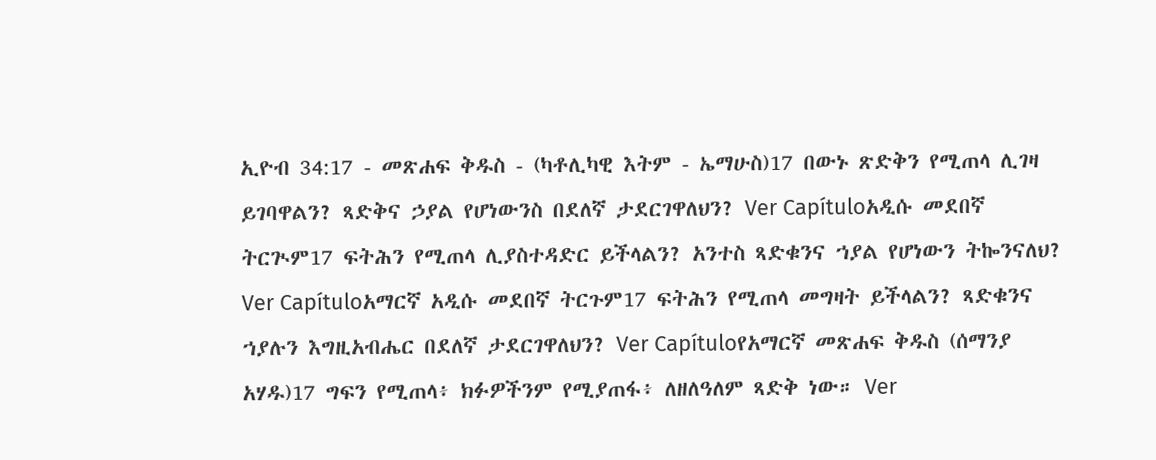ኢዮብ 34:17 - መጽሐፍ ቅዱስ - (ካቶሊካዊ እትም - ኤማሁስ)17 በውኑ ጽድቅን የሚጠላ ሊገዛ ይገባዋልን? ጻድቅና ኃያል የሆነውንስ በደለኛ ታደርገዋለህን? Ver Capítuloአዲሱ መደበኛ ትርጒም17 ፍትሕን የሚጠላ ሊያስተዳድር ይችላልን? አንተስ ጻድቁንና ኀያል የሆነውን ትኰንናለህ? Ver Capítuloአማርኛ አዲሱ መደበኛ ትርጉም17 ፍትሕን የሚጠላ መግዛት ይችላልን? ጻድቁንና ኀያሉን እግዚአብሔር በደለኛ ታደርገዋለህን? Ver Capítuloየአማርኛ መጽሐፍ ቅዱስ (ሰማንያ አሃዱ)17 ግፍን የሚጠላ፥ ክፉዎችንም የሚያጠፋ፥ ለዘለዓለም ጻድቅ ነው። Ver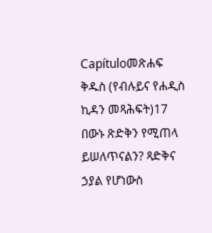Capítuloመጽሐፍ ቅዱስ (የብሉይና የሐዲስ ኪዳን መጻሕፍት)17 በውኑ ጽድቅን የሚጠላ ይሠለጥናልን? ጻድቅና ኃያል የሆነውስ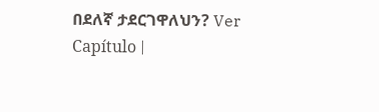በደለኛ ታደርገዋለህን? Ver Capítulo |